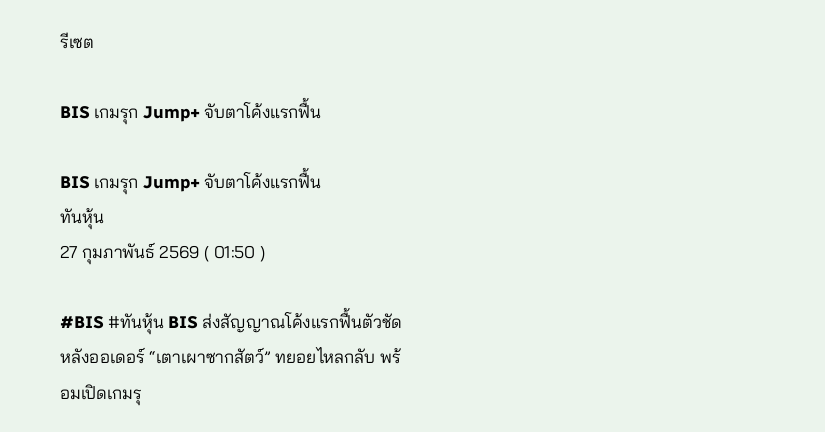รีเซต

BIS เกมรุก Jump+ จับตาโค้งแรกฟื้น

BIS เกมรุก Jump+ จับตาโค้งแรกฟื้น
ทันหุ้น
27 กุมภาพันธ์ 2569 ( 01:50 )

#BIS #ทันหุ้น BIS ส่งสัญญาณโค้งแรกฟื้นตัวชัด หลังออเดอร์ “เตาเผาซากสัตว์” ทยอยไหลกลับ พร้อมเปิดเกมรุ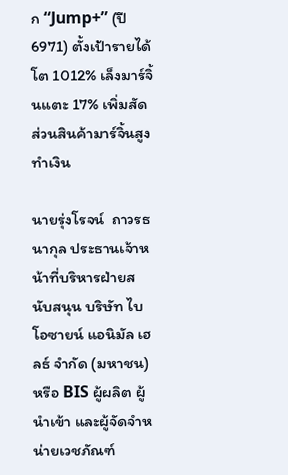ก “Jump+” (ปี 6971) ตั้งเป้ารายได้โต 1012% เล็งมาร์จิ้นแตะ 17% เพิ่มสัดส่วนสินค้ามาร์จิ้นสูงทำเงิน

นายรุ่งโรจน์  ถาวรธนากุล ประธานเจ้าหน้าที่บริหารฝ่ายสนับสนุน บริษัท ไบโอซายน์ แอนิมัล เฮลธ์ จำกัด (มหาชน) หรือ BIS ผู้ผลิต ผู้นำเข้า และผู้จัดจำหน่ายเวชภัณฑ์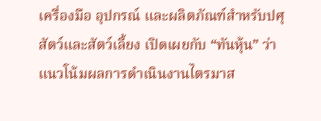เครื่องมือ อุปกรณ์ และผลิตภัณฑ์สำหรับปศุสัตว์และสัตว์เลี้ยง เปิดเผยกับ “ทันหุ้น” ว่า แนวโน้มผลการดำเนินงานไตรมาส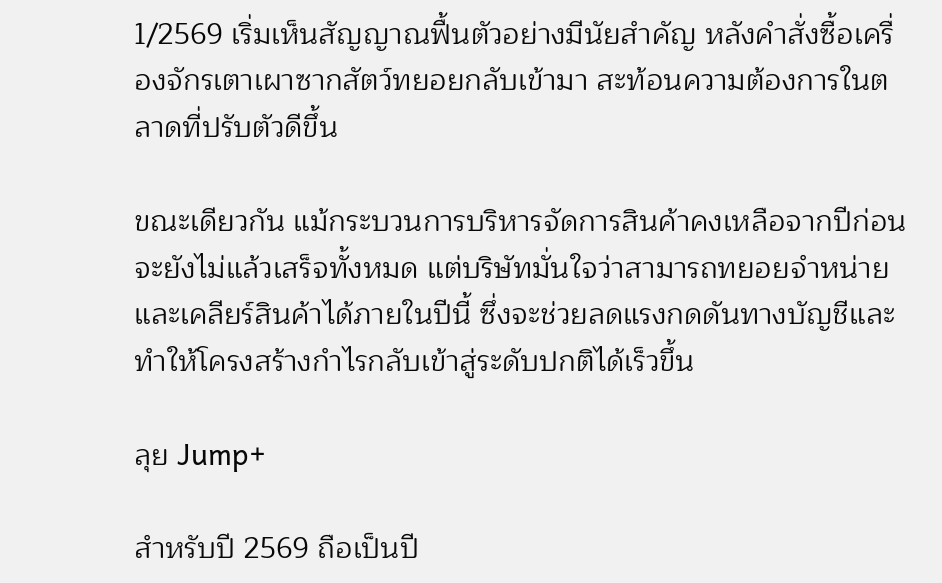1/2569 เริ่มเห็นสัญญาณฟื้นตัวอย่างมีนัยสำคัญ หลังคำสั่งซื้อเครื่องจักรเตาเผาซากสัตว์ทยอยกลับเข้ามา สะท้อนความต้องการในตลาดที่ปรับตัวดีขึ้น

ขณะเดียวกัน แม้กระบวนการบริหารจัดการสินค้าคงเหลือจากปีก่อนจะยังไม่แล้วเสร็จทั้งหมด แต่บริษัทมั่นใจว่าสามารถทยอยจำหน่ายและเคลียร์สินค้าได้ภายในปีนี้ ซึ่งจะช่วยลดแรงกดดันทางบัญชีและทำให้โครงสร้างกำไรกลับเข้าสู่ระดับปกติได้เร็วขึ้น

ลุย Jump+

สำหรับปี 2569 ถือเป็นปี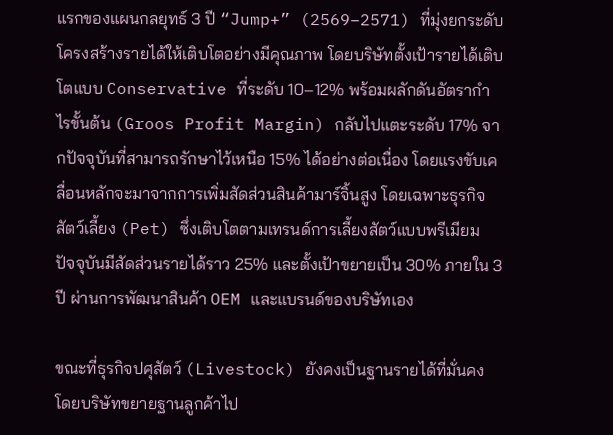แรกของแผนกลยุทธ์ 3 ปี “Jump+” (2569–2571) ที่มุ่งยกระดับโครงสร้างรายได้ให้เติบโตอย่างมีคุณภาพ โดยบริษัทตั้งเป้ารายได้เติบโตแบบ Conservative ที่ระดับ 10–12% พร้อมผลักดันอัตรากำไรขั้นต้น (Groos Profit Margin) กลับไปแตะระดับ 17% จากปัจจุบันที่สามารถรักษาไว้เหนือ 15% ได้อย่างต่อเนื่อง โดยแรงขับเคลื่อนหลักจะมาจากการเพิ่มสัดส่วนสินค้ามาร์จิ้นสูง โดยเฉพาะธุรกิจสัตว์เลี้ยง (Pet) ซึ่งเติบโตตามเทรนด์การเลี้ยงสัตว์แบบพรีเมียม ปัจจุบันมีสัดส่วนรายได้ราว 25% และตั้งเป้าขยายเป็น 30% ภายใน 3 ปี ผ่านการพัฒนาสินค้า OEM และแบรนด์ของบริษัทเอง

ขณะที่ธุรกิจปศุสัตว์ (Livestock) ยังคงเป็นฐานรายได้ที่มั่นคง โดยบริษัทขยายฐานลูกค้าไป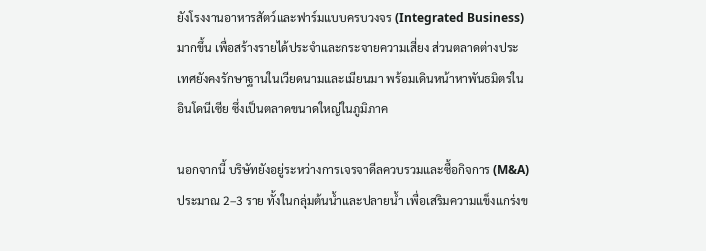ยังโรงงานอาหารสัตว์และฟาร์มแบบครบวงจร (Integrated Business) มากขึ้น เพื่อสร้างรายได้ประจำและกระจายความเสี่ยง ส่วนตลาดต่างประเทศยังคงรักษาฐานในเวียดนามและเมียนมา พร้อมเดินหน้าหาพันธมิตรในอินโดนีเซีย ซึ่งเป็นตลาดขนาดใหญ่ในภูมิภาค

นอกจากนี้ บริษัทยังอยู่ระหว่างการเจรจาดีลควบรวมและซื้อกิจการ (M&A) ประมาณ 2–3 ราย ทั้งในกลุ่มต้นน้ำและปลายน้ำ เพื่อเสริมความแข็งแกร่งข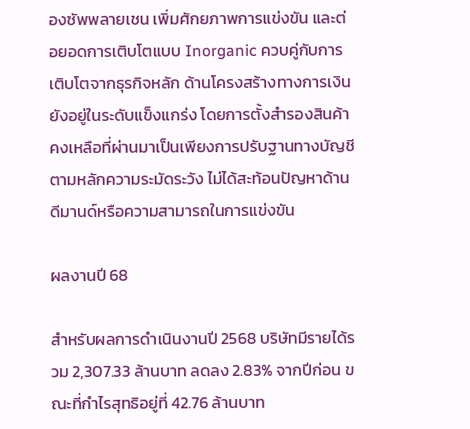องซัพพลายเชน เพิ่มศักยภาพการแข่งขัน และต่อยอดการเติบโตแบบ Inorganic ควบคู่กับการเติบโตจากธุรกิจหลัก ด้านโครงสร้างทางการเงินยังอยู่ในระดับแข็งแกร่ง โดยการตั้งสำรองสินค้าคงเหลือที่ผ่านมาเป็นเพียงการปรับฐานทางบัญชีตามหลักความระมัดระวัง ไม่ได้สะท้อนปัญหาด้านดีมานด์หรือความสามารถในการแข่งขัน

ผลงานปี 68

สำหรับผลการดำเนินงานปี 2568 บริษัทมีรายได้รวม 2,307.33 ล้านบาท ลดลง 2.83% จากปีก่อน ขณะที่กำไรสุทธิอยู่ที่ 42.76 ล้านบาท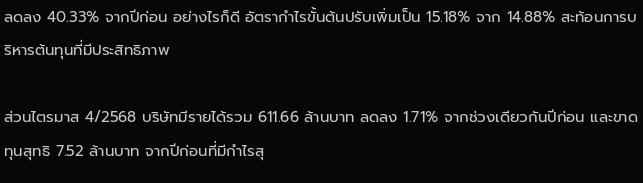ลดลง 40.33% จากปีก่อน อย่างไรก็ดี อัตรากำไรขั้นต้นปรับเพิ่มเป็น 15.18% จาก 14.88% สะท้อนการบริหารต้นทุนที่มีประสิทธิภาพ

ส่วนไตรมาส 4/2568 บริษัทมีรายได้รวม 611.66 ล้านบาท ลดลง 1.71% จากช่วงเดียวกันปีก่อน และขาดทุนสุทธิ 7.52 ล้านบาท จากปีก่อนที่มีกำไรสุ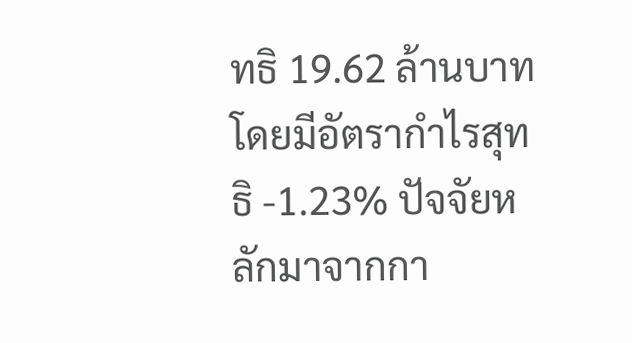ทธิ 19.62 ล้านบาท โดยมีอัตรากำไรสุทธิ -1.23% ปัจจัยหลักมาจากกา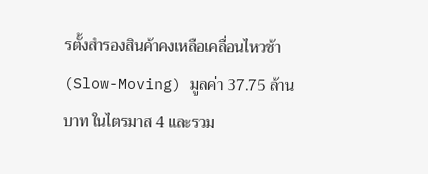รตั้งสำรองสินค้าคงเหลือเคลื่อนไหวช้า (Slow-Moving) มูลค่า 37.75 ล้านบาท ในไตรมาส 4 และรวม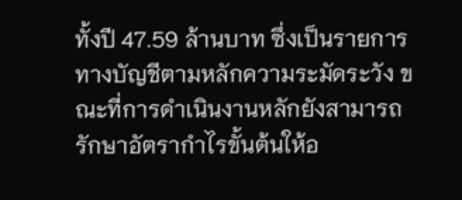ทั้งปี 47.59 ล้านบาท ซึ่งเป็นรายการทางบัญชีตามหลักความระมัดระวัง ขณะที่การดำเนินงานหลักยังสามารถรักษาอัตรากำไรขั้นต้นให้อ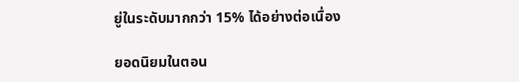ยู่ในระดับมากกว่า 15% ได้อย่างต่อเนื่อง

ยอดนิยมในตอน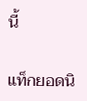นี้

แท็กยอดนิ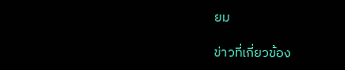ยม

ข่าวที่เกี่ยวข้อง